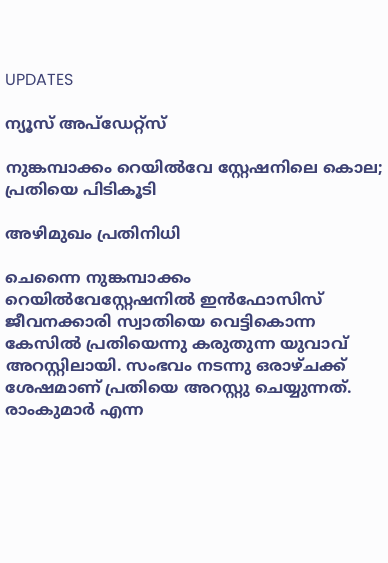UPDATES

ന്യൂസ് അപ്ഡേറ്റ്സ്

നുങ്കമ്പാക്കം റെയില്‍വേ സ്റ്റേഷനിലെ കൊല; പ്രതിയെ പിടികൂടി

അഴിമുഖം പ്രതിനിധി

ചെന്നൈ നുങ്കമ്പാക്കം റെയില്‍വേസ്റ്റേഷനില്‍ ഇന്‍ഫോസിസ് ജീവനക്കാരി സ്വാതിയെ വെട്ടികൊന്ന കേസില്‍ പ്രതിയെന്നു കരുതുന്ന യുവാവ് അറസ്റ്റിലായി. സംഭവം നടന്നു ഒരാഴ്ചക്ക് ശേഷമാണ് പ്രതിയെ അറസ്റ്റു ചെയ്യുന്നത്. രാംകുമാര്‍ എന്ന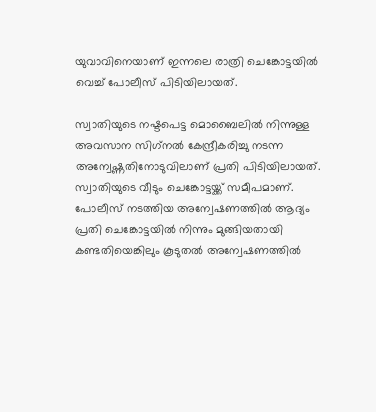യുവാവിനെയാണ് ഇന്നലെ രാത്രി ചെങ്കോട്ടയില്‍ വെച്ച് പോലീസ് പിടിയിലായത്.

സ്വാതിയുടെ നഷ്ടപെട്ട മൊബൈലില്‍ നിന്നുള്ള അവസാന സിഗ്‌നല്‍ കേന്ദ്രീകരിച്ചു നടന്ന അന്വേഷ്ണതിനോടുവിലാണ് പ്രതി പിടിയിലായത്. സ്വാതിയുടെ വീടും ചെങ്കോട്ടയ്ക്ക് സമീപമാണ്. പോലീസ് നടത്തിയ അന്വേഷണത്തില്‍ ആദ്യം പ്രതി ചെങ്കോട്ടയില്‍ നിന്നും മുങ്ങിയതായി കണ്ടതിയെങ്കിലും കൂടുതല്‍ അന്വേഷണത്തില്‍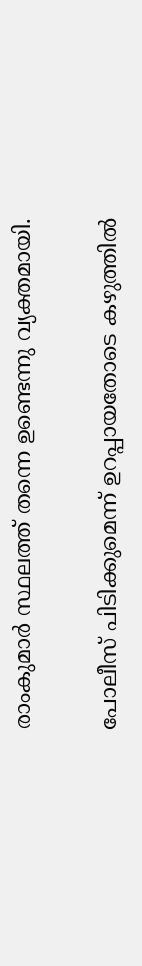രാംകുമാര്‍ സ്ഥലത്ത് തന്നെ ഉണ്ടെന്നു വ്യക്തമായി.

പോലീസ് പിടിക്കുമെന്ന് ഉറപ്പായതോടെ കഴുത്തില്‍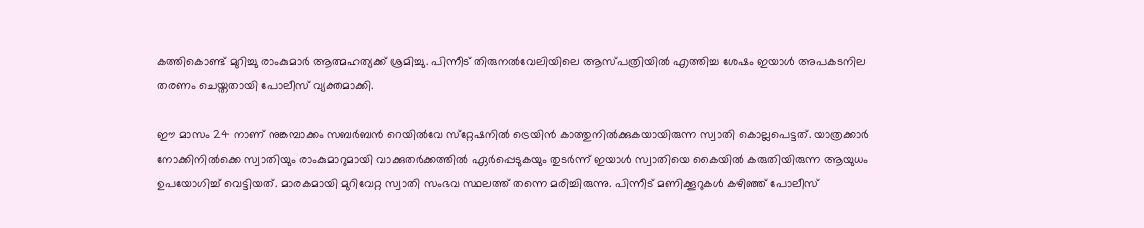കത്തികൊണ്ട് മുറിച്ചു രാംകുമാര്‍ ആത്മഹത്യക്ക് ശ്രമിച്ചു. പിന്നീട് തിരുനല്‍വേലിയിലെ ആസ്പത്രിയില്‍ എത്തിച്ച ശേഷം ഇയാള്‍ അപകടനില തരണം ചെയ്തതായി പോലീസ് വ്യക്തമാക്കി.

ഈ മാസം 24 നാണ് നുങ്കമ്പാക്കം സബര്‍ബന്‍ റെയില്‍വേ സ്‌റ്റേഷനില്‍ ട്രെയിന്‍ കാത്തുനില്‍ക്കുകയായിരുന്ന സ്വാതി കൊല്ലപെട്ടത്. യാത്രക്കാര്‍ നോക്കിനില്‍ക്കെ സ്വാതിയും രാംകുമാറുമായി വാക്കുതര്‍ക്കത്തില്‍ ഏര്‍പ്പെടുകയും തുടര്‍ന്ന് ഇയാള്‍ സ്വാതിയെ കൈയില്‍ കരുതിയിരുന്ന ആയുധം ഉപയോഗിച്ച് വെട്ടിയത്. മാരകമായി മുറിവേറ്റ സ്വാതി സംഭവ സ്ഥലത്ത് തന്നെ മരിച്ചിരുന്നു. പിന്നീട് മണിക്കൂറുകള്‍ കഴിഞ്ഞ് പോലീസ്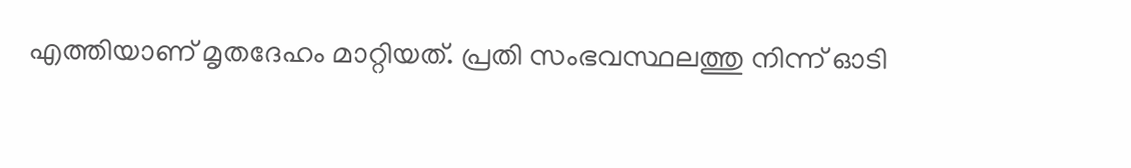എത്തിയാണ് മൃതദേഹം മാറ്റിയത്. പ്രതി സംഭവസ്ഥലത്തു നിന്ന് ഓടി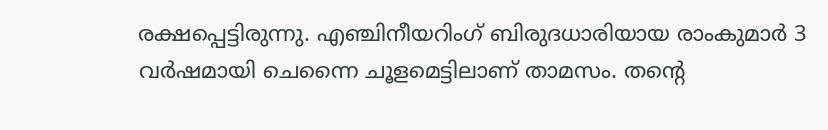രക്ഷപ്പെട്ടിരുന്നു. എഞ്ചിനീയറിംഗ് ബിരുദധാരിയായ രാംകുമാര്‍ 3 വര്‍ഷമായി ചെന്നൈ ചൂളമെട്ടിലാണ് താമസം. തന്റെ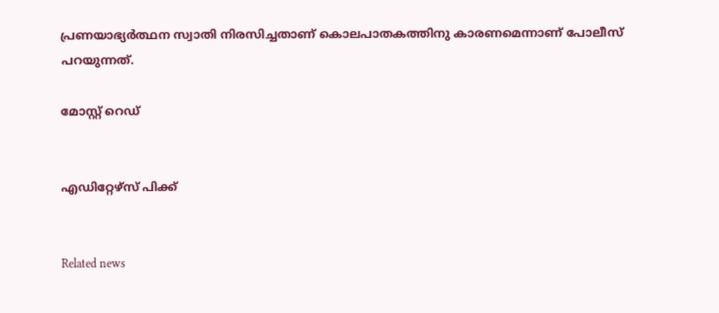പ്രണയാഭ്യര്‍ത്ഥന സ്വാതി നിരസിച്ചതാണ് കൊലപാതകത്തിനു കാരണമെന്നാണ് പോലീസ് പറയുന്നത്.

മോസ്റ്റ് റെഡ്


എഡിറ്റേഴ്സ് പിക്ക്


Related news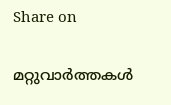Share on

മറ്റുവാര്‍ത്തകള്‍